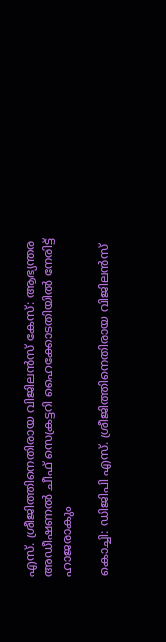എസ്. ശ്രീജിത്തിനെതിരായ വിജിലന്‍സ് കേസ്: ആഭ്യന്തര അഡീഷണല്‍ ചീഫ് സെക്രട്ടറി ഹൈക്കോടതിയില്‍ നേരിട്ട് ഹാജരാകും

കൊച്ചി: ഡിജിപി എസ്. ശ്രീജിത്തിനെതിരായ വിജിലന്‍സ്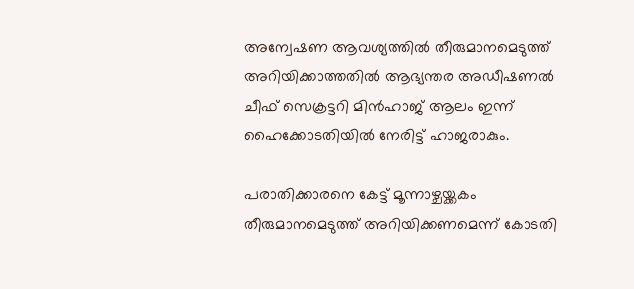അന്വേഷണ ആവശ്യത്തില്‍ തീരുമാനമെടുത്ത് അറിയിക്കാത്തതില്‍ ആഭ്യന്തര അഡീഷണല്‍ ചീഫ് സെക്രട്ടറി മിന്‍ഹാജ് ആലം ഇന്ന് ഹൈക്കോടതിയില്‍ നേരിട്ട് ഹാജരാകും.

പരാതിക്കാരനെ കേട്ട് മൂന്നാഴ്ചയ്ക്കകം തീരുമാനമെടുത്ത് അറിയിക്കണമെന്ന് കോടതി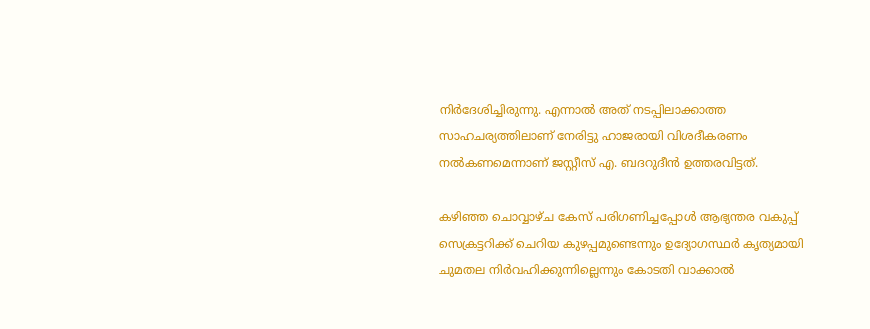നിര്‍ദേശിച്ചിരുന്നു. എന്നാല്‍ അത് നടപ്പിലാക്കാത്ത സാഹചര്യത്തിലാണ് നേരിട്ടു ഹാജരായി വിശദീകരണം നല്‍കണമെന്നാണ് ജസ്റ്റീസ് എ. ബദറുദീന്‍ ഉത്തരവിട്ടത്.

കഴിഞ്ഞ ചൊവ്വാഴ്ച കേസ് പരിഗണിച്ചപ്പോള്‍ ആഭ്യന്തര വകുപ്പ് സെക്രട്ടറിക്ക് ചെറിയ കുഴപ്പമുണ്ടെന്നും ഉദ്യോഗസ്ഥര്‍ കൃത്യമായി ചുമതല നിര്‍വഹിക്കുന്നില്ലെന്നും കോടതി വാക്കാല്‍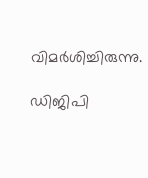വിമര്‍ശിച്ചിരുന്നു.

ഡിജിപി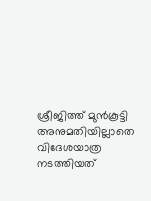ശ്രീജിത്ത് മുന്‍കൂട്ടി അനുമതിയില്ലാതെ വിദേശയാത്ര നടത്തിയത്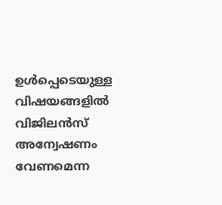ഉള്‍പ്പെടെയുള്ള വിഷയങ്ങളില്‍ വിജിലന്‍സ് അന്വേഷണം വേണമെന്ന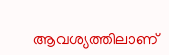ആവശ്യത്തിലാണ്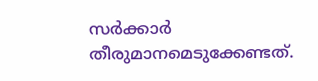സര്‍ക്കാര്‍ തീരുമാനമെടുക്കേണ്ടത്.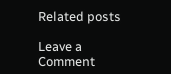Related posts

Leave a Comment